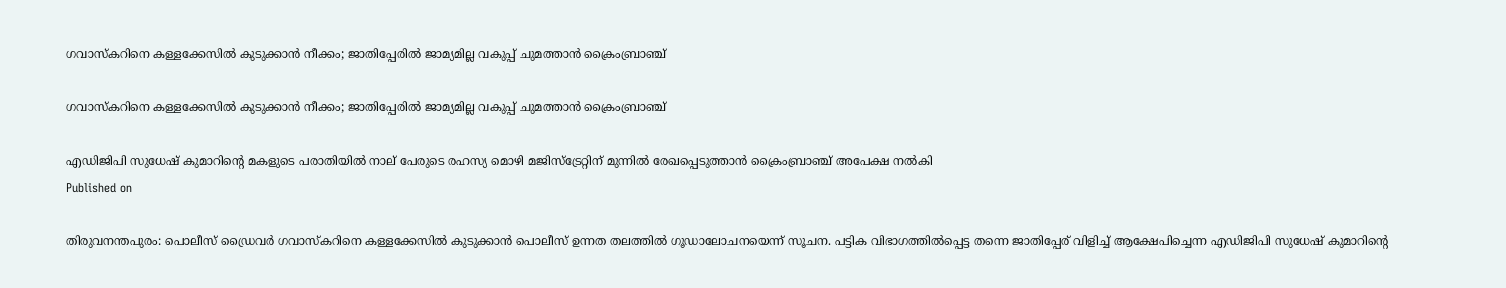ഗവാസ്‌കറിനെ കള്ളക്കേസില്‍ കുടുക്കാന്‍ നീക്കം; ജാതിപ്പേരില്‍ ജാമ്യമില്ല വകുപ്പ് ചുമത്താന്‍ ക്രൈംബ്രാഞ്ച്‌

ഗവാസ്‌കറിനെ കള്ളക്കേസില്‍ കുടുക്കാന്‍ നീക്കം; ജാതിപ്പേരില്‍ ജാമ്യമില്ല വകുപ്പ് ചുമത്താന്‍ ക്രൈംബ്രാഞ്ച്‌

എഡിജിപി സുധേഷ് കുമാറിന്റെ മകളുടെ പരാതിയില്‍ നാല് പേരുടെ രഹസ്യ മൊഴി മജിസ്‌ട്രേറ്റിന് മുന്നില്‍ രേഖപ്പെടുത്താന്‍ ക്രൈംബ്രാഞ്ച് അപേക്ഷ നല്‍കി
Published on

തിരുവനന്തപുരം: പൊലീസ് ഡ്രൈവര്‍ ഗവാസ്‌കറിനെ കള്ളക്കേസില്‍ കുടുക്കാന്‍ പൊലീസ് ഉന്നത തലത്തില്‍ ഗൂഡാലോചനയെന്ന് സൂചന. പട്ടിക വിഭാഗത്തില്‍പ്പെട്ട തന്നെ ജാതിപ്പേര് വിളിച്ച് ആക്ഷേപിച്ചെന്ന എഡിജിപി സുധേഷ് കുമാറിന്റെ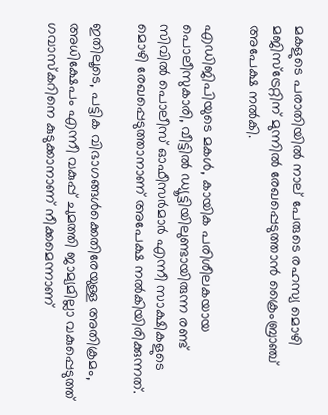മകളുടെ പരാതിയില്‍ നാല് പേരുടെ രഹസ്യ മൊഴി മജിസ്‌ട്രേറ്റിന് മുന്നില്‍ രേഖപ്പെടുത്താന്‍ ക്രൈംബ്രാഞ്ച് അപേക്ഷ നല്‍കി.

എഡിജിപിയുടെ മകള്‍, കായിക പരിശീലകയായ പൊലീസുകാരി, വീട്ടില്‍ ഡ്യൂട്ടിയിലുണ്ടായിരുന്ന രണ്ട് സിവില്‍ പൊലീസ് ഓഫീസര്‍മാര്‍ എന്നീ സാക്ഷികളുടെ മൊഴി രേഖപ്പെടുത്താനാണ് അപേക്ഷ നല്‍കിയിരിക്കുന്നത്.

ഇതിലൂടെ, പട്ടിക വിഭാഗങ്ങള്‍ക്കെതിരേയുള്ള അതിക്രമം, അധിക്ഷേപം എന്നീ വകുപ്പ് ചുമത്തി ജാമ്യമില്ലാ വകുപ്പെടുത്ത് ഗവാസ്‌കറിനെ കുടുക്കാനാണ് നീക്കമെന്നാണ്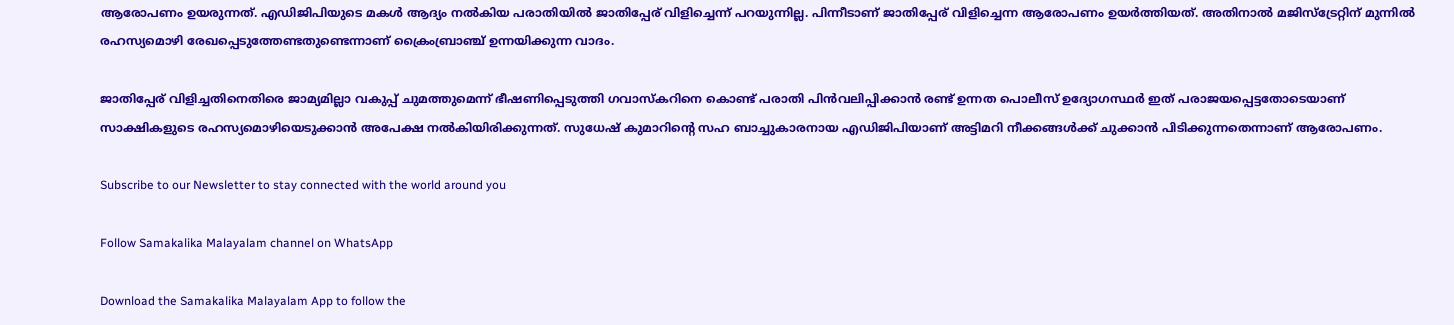ആരോപണം ഉയരുന്നത്. എഡിജിപിയുടെ മകള്‍ ആദ്യം നല്‍കിയ പരാതിയില്‍ ജാതിപ്പേര് വിളിച്ചെന്ന് പറയുന്നില്ല. പിന്നീടാണ് ജാതിപ്പേര് വിളിച്ചെന്ന ആരോപണം ഉയര്‍ത്തിയത്. അതിനാല്‍ മജിസ്‌ട്രേറ്റിന് മുന്നില്‍ രഹസ്യമൊഴി രേഖപ്പെടുത്തേണ്ടതുണ്ടെന്നാണ് ക്രൈംബ്രാഞ്ച് ഉന്നയിക്കുന്ന വാദം.

ജാതിപ്പേര് വിളിച്ചതിനെതിരെ ജാമ്യമില്ലാ വകുപ്പ് ചുമത്തുമെന്ന് ഭീഷണിപ്പെടുത്തി ഗവാസ്‌കറിനെ കൊണ്ട് പരാതി പിന്‍വലിപ്പിക്കാന്‍ രണ്ട് ഉന്നത പൊലീസ് ഉദ്യോഗസ്ഥര്‍ ഇത് പരാജയപ്പെട്ടതോടെയാണ് സാക്ഷികളുടെ രഹസ്യമൊഴിയെടുക്കാന്‍ അപേക്ഷ നല്‍കിയിരിക്കുന്നത്. സുധേഷ് കുമാറിന്റെ സഹ ബാച്ചുകാരനായ എഡിജിപിയാണ് അട്ടിമറി നീക്കങ്ങള്‍ക്ക് ചുക്കാന്‍ പിടിക്കുന്നതെന്നാണ് ആരോപണം.

Subscribe to our Newsletter to stay connected with the world around you

Follow Samakalika Malayalam channel on WhatsApp

Download the Samakalika Malayalam App to follow the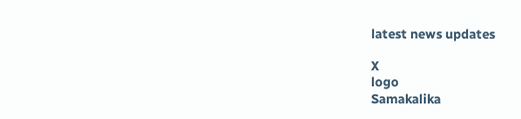latest news updates

X
logo
Samakalika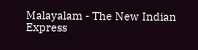Malayalam - The New Indian Express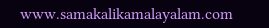www.samakalikamalayalam.com